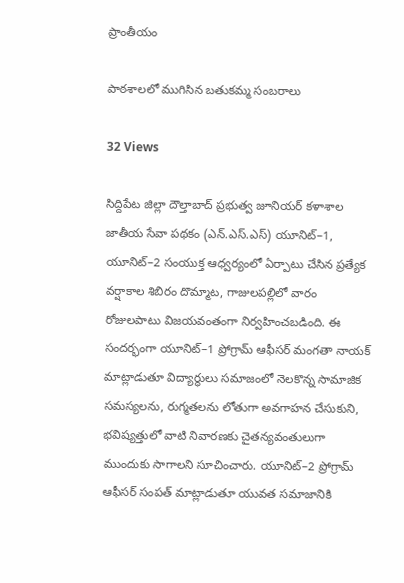ప్రాంతీయం

పాఠశాలలో ముగిసిన బతుకమ్మ సంబరాలు

32 Views

సిద్దిపేట జిల్లా దౌల్తాబాద్ ప్రభుత్వ జూనియర్ కళాశాల జాతీయ సేవా పథకం (ఎన్‌.ఎస్‌.ఎస్‌) యూనిట్–1, యూనిట్–2 సంయుక్త ఆధ్వర్యంలో ఏర్పాటు చేసిన ప్రత్యేక వర్షాకాల శిబిరం దొమ్మాట, గాజులపల్లిలో వారం రోజులపాటు విజయవంతంగా నిర్వహించబడింది. ఈ సందర్భంగా యూనిట్–1 ప్రోగ్రామ్ ఆఫీసర్ మంగతా నాయక్ మాట్లాడుతూ విద్యార్థులు సమాజంలో నెలకొన్న సామాజిక సమస్యలను, రుగ్మతలను లోతుగా అవగాహన చేసుకుని, భవిష్యత్తులో వాటి నివారణకు చైతన్యవంతులుగా ముందుకు సాగాలని సూచించారు. యూనిట్–2 ప్రోగ్రామ్ ఆఫీసర్ సంపత్ మాట్లాడుతూ యువత సమాజానికి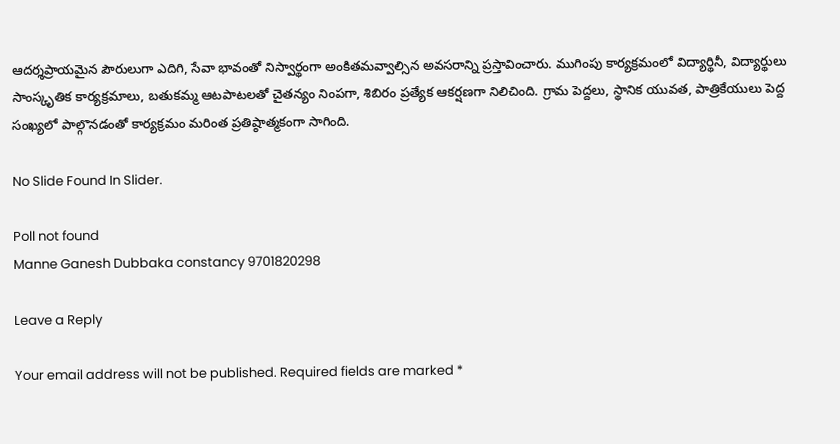ఆదర్శప్రాయమైన పౌరులుగా ఎదిగి, సేవా భావంతో నిస్వార్థంగా అంకితమవ్వాల్సిన అవసరాన్ని ప్రస్తావించారు. ముగింపు కార్యక్రమంలో విద్యార్థినీ, విద్యార్థులు సాంస్కృతిక కార్యక్రమాలు, బతుకమ్మ ఆటపాటలతో చైతన్యం నింపగా, శిబిరం ప్రత్యేక ఆకర్షణగా నిలిచింది. గ్రామ పెద్దలు, స్థానిక యువత, పాత్రికేయులు పెద్ద సంఖ్యలో పాల్గొనడంతో కార్యక్రమం మరింత ప్రతిష్ఠాత్మకంగా సాగింది.

No Slide Found In Slider.

Poll not found
Manne Ganesh Dubbaka constancy 9701820298

Leave a Reply

Your email address will not be published. Required fields are marked *